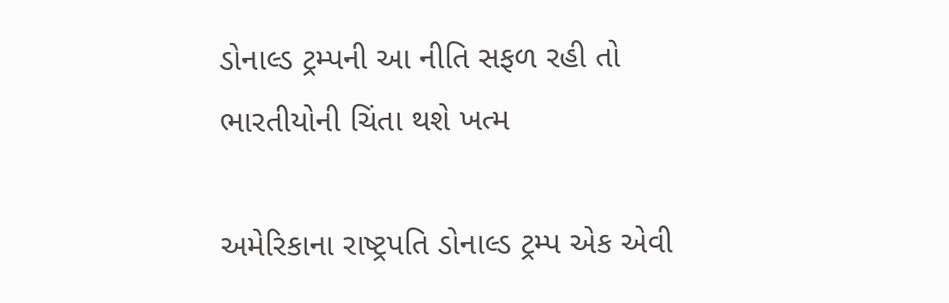ડોનાલ્ડ ટ્રમ્પની આ નીતિ સફળ રહી તો ભારતીયોની ચિંતા થશે ખત્મ

અમેરિકાના રાષ્ટ્રપતિ ડોનાલ્ડ ટ્રમ્પ એક એવી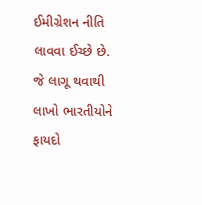ઈમીગ્રેશન નીતિ લાવવા ઈચ્છે છે. જે લાગૂ થવાથી લાખો ભારતીયોને ફાયદો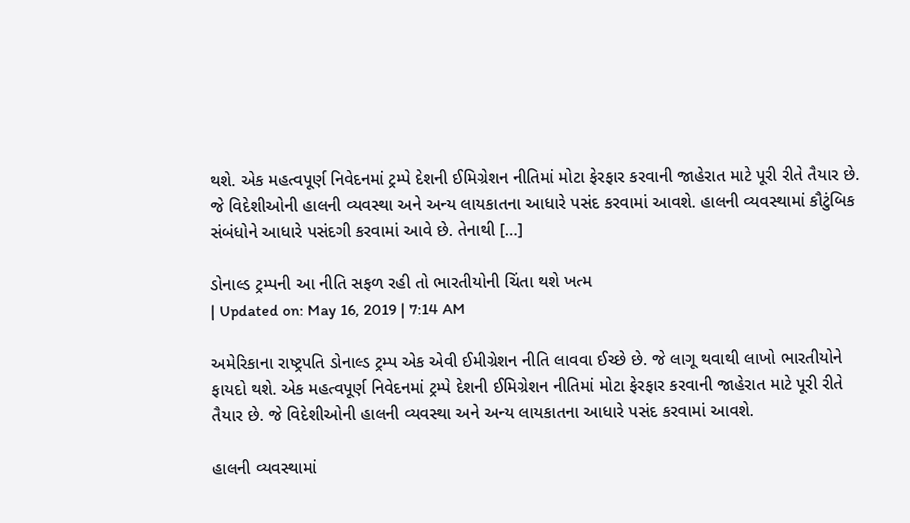થશે. એક મહત્વપૂર્ણ નિવેદનમાં ટ્રમ્પે દેશની ઈમિગ્રેશન નીતિમાં મોટા ફેરફાર કરવાની જાહેરાત માટે પૂરી રીતે તૈયાર છે. જે વિદેશીઓની હાલની વ્યવસ્થા અને અન્ય લાયકાતના આધારે પસંદ કરવામાં આવશે. હાલની વ્યવસ્થામાં કૌટુંબિક સંબંધોને આધારે પસંદગી કરવામાં આવે છે. તેનાથી […]

ડોનાલ્ડ ટ્રમ્પની આ નીતિ સફળ રહી તો ભારતીયોની ચિંતા થશે ખત્મ
| Updated on: May 16, 2019 | 7:14 AM

અમેરિકાના રાષ્ટ્રપતિ ડોનાલ્ડ ટ્રમ્પ એક એવી ઈમીગ્રેશન નીતિ લાવવા ઈચ્છે છે. જે લાગૂ થવાથી લાખો ભારતીયોને ફાયદો થશે. એક મહત્વપૂર્ણ નિવેદનમાં ટ્રમ્પે દેશની ઈમિગ્રેશન નીતિમાં મોટા ફેરફાર કરવાની જાહેરાત માટે પૂરી રીતે તૈયાર છે. જે વિદેશીઓની હાલની વ્યવસ્થા અને અન્ય લાયકાતના આધારે પસંદ કરવામાં આવશે.

હાલની વ્યવસ્થામાં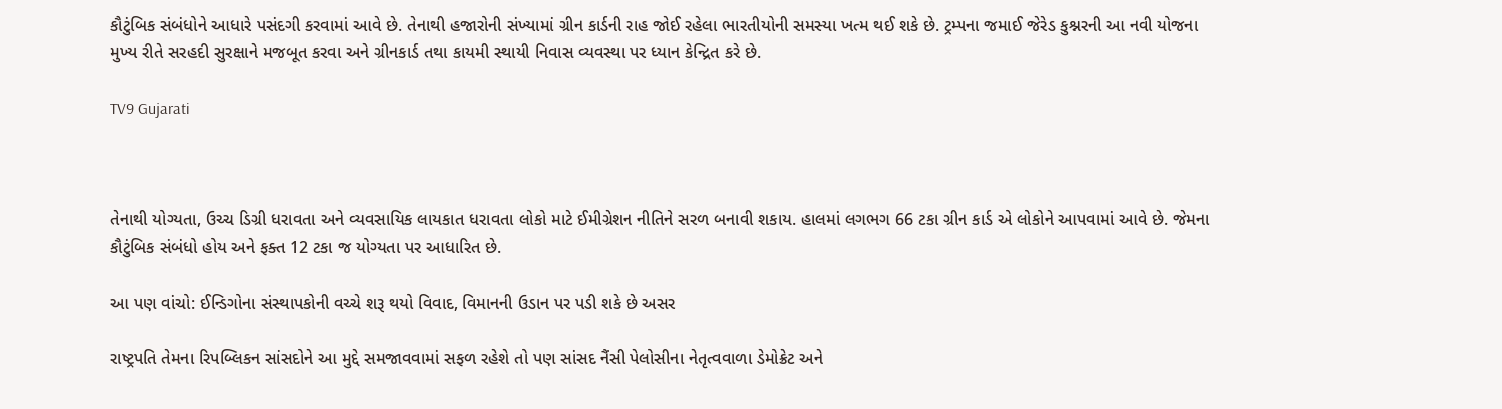કૌટુંબિક સંબંધોને આધારે પસંદગી કરવામાં આવે છે. તેનાથી હજારોની સંખ્યામાં ગ્રીન કાર્ડની રાહ જોઈ રહેલા ભારતીયોની સમસ્યા ખત્મ થઈ શકે છે. ટ્રમ્પના જમાઈ જેરેડ કુશ્નરની આ નવી યોજના મુખ્ય રીતે સરહદી સુરક્ષાને મજબૂત કરવા અને ગ્રીનકાર્ડ તથા કાયમી સ્થાયી નિવાસ વ્યવસ્થા પર ધ્યાન કેન્દ્રિત કરે છે.

TV9 Gujarati



તેનાથી યોગ્યતા, ઉચ્ચ ડિગ્રી ધરાવતા અને વ્યવસાયિક લાયકાત ધરાવતા લોકો માટે ઈમીગ્રેશન નીતિને સરળ બનાવી શકાય. હાલમાં લગભગ 66 ટકા ગ્રીન કાર્ડ એ લોકોને આપવામાં આવે છે. જેમના કૌટુંબિક સંબંધો હોય અને ફક્ત 12 ટકા જ યોગ્યતા પર આધારિત છે.

આ પણ વાંચો: ઈન્ડિગોના સંસ્થાપકોની વચ્ચે શરૂ થયો વિવાદ, વિમાનની ઉડાન પર પડી શકે છે અસર

રાષ્ટ્રપતિ તેમના રિપબ્લિકન સાંસદોને આ મુદ્દે સમજાવવામાં સફળ રહેશે તો પણ સાંસદ નૈંસી પેલોસીના નેતૃત્વવાળા ડેમોક્રેટ અને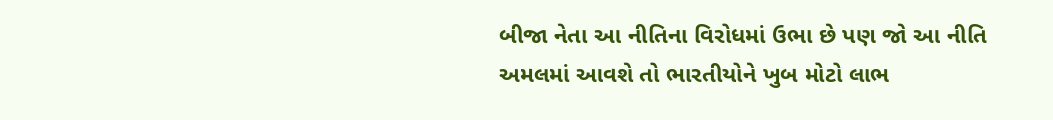બીજા નેતા આ નીતિના વિરોધમાં ઉભા છે પણ જો આ નીતિ અમલમાં આવશે તો ભારતીયોને ખુબ મોટો લાભ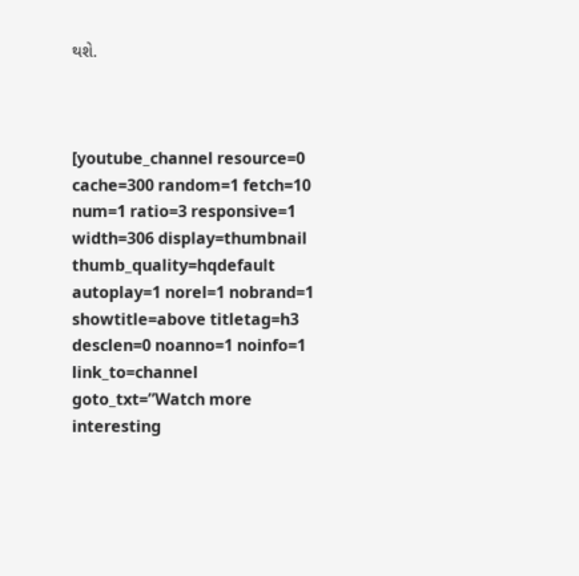થશે.



[youtube_channel resource=0 cache=300 random=1 fetch=10 num=1 ratio=3 responsive=1 width=306 display=thumbnail thumb_quality=hqdefault autoplay=1 norel=1 nobrand=1 showtitle=above titletag=h3 desclen=0 noanno=1 noinfo=1 link_to=channel goto_txt=”Watch more interesting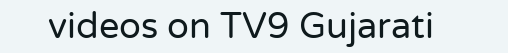videos on TV9 Gujarati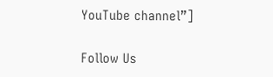YouTube channel”]

Follow Us